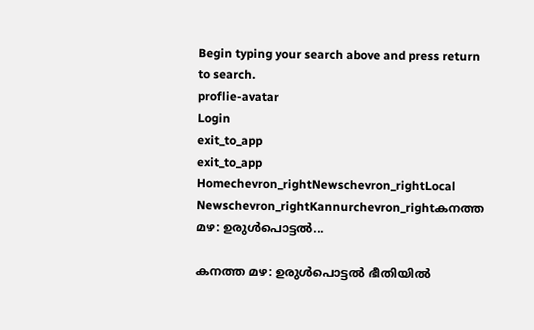Begin typing your search above and press return to search.
proflie-avatar
Login
exit_to_app
exit_to_app
Homechevron_rightNewschevron_rightLocal Newschevron_rightKannurchevron_rightകനത്ത മഴ: ഉരുൾപൊട്ടൽ...

കനത്ത മഴ: ഉരുൾപൊട്ടൽ ഭീതിയിൽ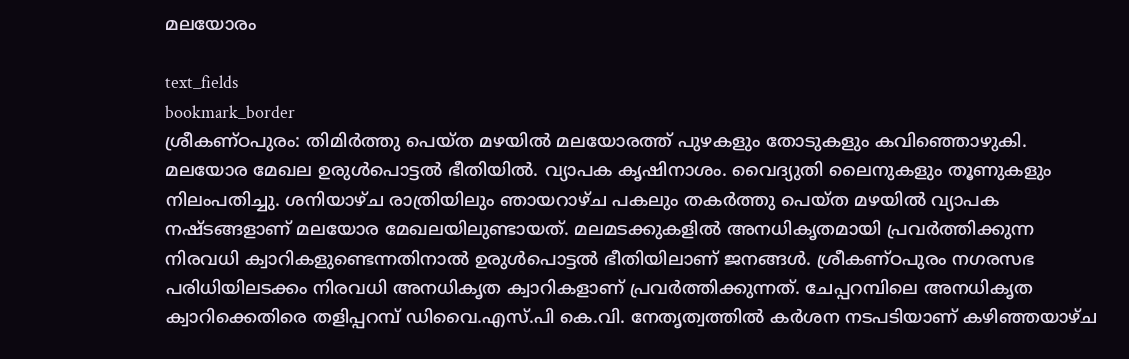മലയോരം

text_fields
bookmark_border
ശ്രീകണ്ഠപുരം: തിമിർത്തു പെയ്ത മഴയിൽ മലയോരത്ത് പുഴകളും തോടുകളും കവിഞ്ഞൊഴുകി. മലയോര മേഖല ഉരുൾപൊട്ടൽ ഭീതിയിൽ. വ്യാപക കൃഷിനാശം. വൈദ്യുതി ലൈനുകളും തൂണുകളും നിലംപതിച്ചു. ശനിയാഴ്ച രാത്രിയിലും ഞായറാഴ്ച പകലും തകർത്തു പെയ്ത മഴയിൽ വ്യാപക നഷ്ടങ്ങളാണ് മലയോര മേഖലയിലുണ്ടായത്. മലമടക്കുകളിൽ അനധികൃതമായി പ്രവർത്തിക്കുന്ന നിരവധി ക്വാറികളുണ്ടെന്നതിനാൽ ഉരുൾപൊട്ടൽ ഭീതിയിലാണ് ജനങ്ങൾ. ശ്രീകണ്ഠപുരം നഗരസഭ പരിധിയിലടക്കം നിരവധി അനധികൃത ക്വാറികളാണ് പ്രവർത്തിക്കുന്നത്. ചേപ്പറമ്പിലെ അനധികൃത ക്വാറിക്കെതിരെ തളിപ്പറമ്പ് ഡിവൈ.എസ്.പി കെ.വി. നേതൃത്വത്തിൽ കർശന നടപടിയാണ് കഴിഞ്ഞയാഴ്ച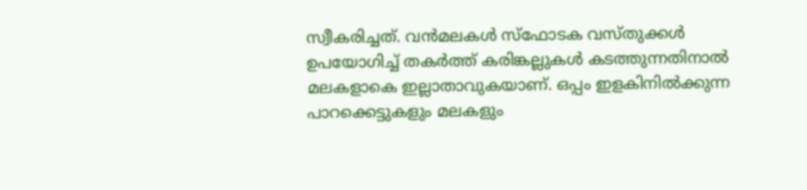സ്വീകരിച്ചത്. വൻമലകൾ സ്ഫോടക വസ്തുക്കൾ ഉപയോഗിച്ച് തകർത്ത് കരിങ്കല്ലുകൾ കടത്തുന്നതിനാൽ മലകളാകെ ഇല്ലാതാവുകയാണ്. ഒപ്പം ഇളകിനിൽക്കുന്ന പാറക്കെട്ടുകളും മലകളും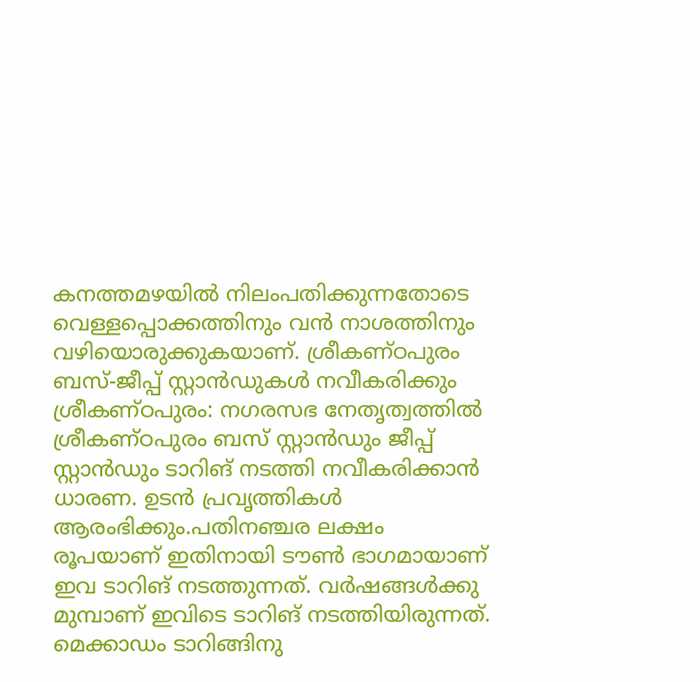കനത്തമഴയിൽ നിലംപതിക്കുന്നതോടെ വെള്ളപ്പൊക്കത്തിനും വൻ നാശത്തിനും വഴിയൊരുക്കുകയാണ്. ശ്രീകണ്ഠപുരം ബസ്-ജീപ്പ് സ്റ്റാൻഡുകൾ നവീകരിക്കും ശ്രീകണ്ഠപുരം: നഗരസഭ നേതൃത്വത്തിൽ ശ്രീകണ്ഠപുരം ബസ് സ്റ്റാൻഡും ജീപ്പ് സ്റ്റാൻഡും ടാറിങ് നടത്തി നവീകരിക്കാൻ ധാരണ. ഉടൻ പ്രവൃത്തികൾ ആരംഭിക്കും.പതിനഞ്ചര ലക്ഷം രൂപയാണ് ഇതിനായി ടൗൺ ഭാഗമായാണ് ഇവ ടാറിങ് നടത്തുന്നത്. വർഷങ്ങൾക്കു മുമ്പാണ് ഇവിടെ ടാറിങ് നടത്തിയിരുന്നത്. മെക്കാഡം ടാറിങ്ങിനു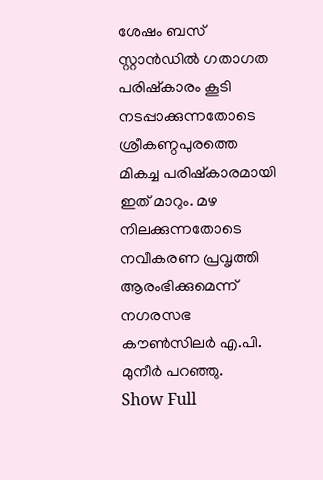ശേഷം ബസ് സ്റ്റാൻഡിൽ ഗതാഗത പരിഷ്കാരം കൂടി നടപ്പാക്കുന്നതോടെ ശ്രീകണ്ഠപുരത്തെ മികച്ച പരിഷ്കാരമായി ഇത് മാറും. മഴ നിലക്കുന്നതോടെ നവീകരണ പ്രവൃത്തി ആരംഭിക്കുമെന്ന് നഗരസഭ കൗൺസിലർ എ.പി. മുനീർ പറഞ്ഞു.
Show Full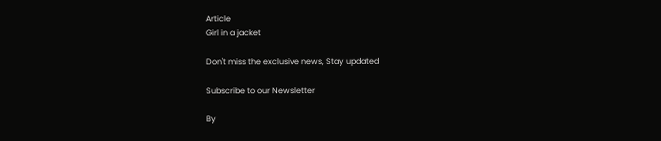Article
Girl in a jacket

Don't miss the exclusive news, Stay updated

Subscribe to our Newsletter

By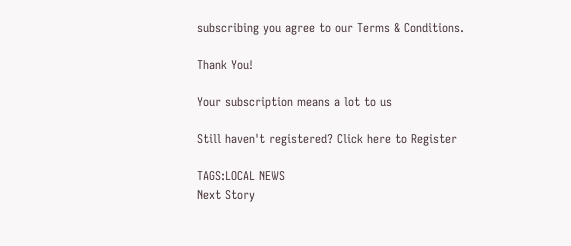subscribing you agree to our Terms & Conditions.

Thank You!

Your subscription means a lot to us

Still haven't registered? Click here to Register

TAGS:LOCAL NEWS
Next Story